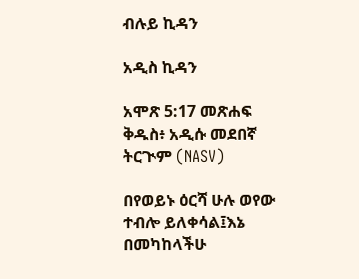ብሉይ ኪዳን

አዲስ ኪዳን

አሞጽ 5:17 መጽሐፍ ቅዱስ፥ አዲሱ መደበኛ ትርጒም (NASV)

በየወይኑ ዕርሻ ሁሉ ወየው ተብሎ ይለቀሳል፤እኔ በመካከላችሁ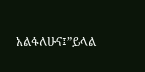አልፋለሁና፤”ይላል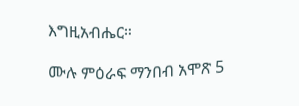እግዚአብሔር።

ሙሉ ምዕራፍ ማንበብ አሞጽ 5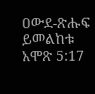ዐውደ-ጽሑፍ ይመልከቱ አሞጽ 5:17